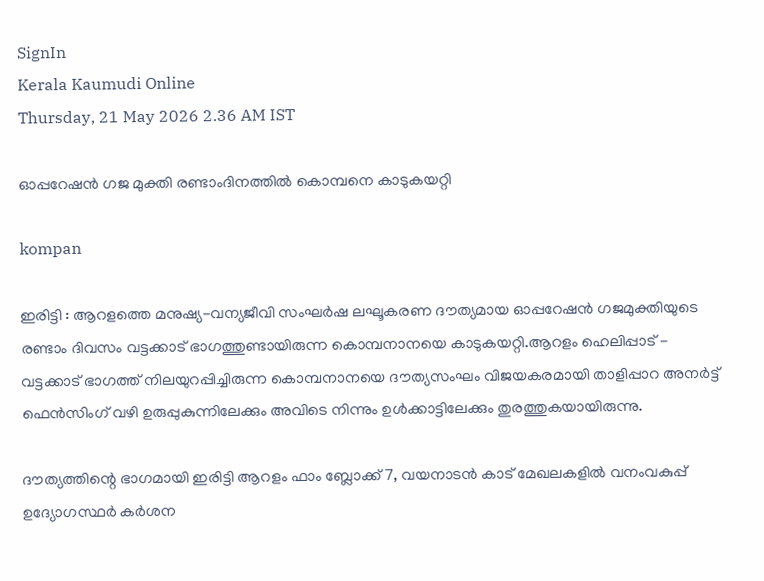SignIn
Kerala Kaumudi Online
Thursday, 21 May 2026 2.36 AM IST

ഓപ്പറേഷൻ ഗജ മുക്തി രണ്ടാംദിനത്തിൽ കൊമ്പനെ കാടുകയറ്റി

kompan

ഇരിട്ടി : ആറളത്തെ മനുഷ്യ-വന്യജീവി സംഘർഷ ലഘൂകരണ ദൗത്യമായ ഓപ്പറേഷൻ ഗജമുക്തിയുടെ രണ്ടാം ദിവസം വട്ടക്കാട് ഭാഗത്തുണ്ടായിരുന്ന കൊമ്പനാനയെ കാടുകയറ്റി.ആറളം ഹെലിപ്പാട് - വട്ടക്കാട് ഭാഗത്ത് നിലയുറപ്പിച്ചിരുന്ന കൊമ്പനാനയെ ദൗത്യസംഘം വിജയകരമായി താളിപ്പാറ അനർട്ട് ഫെൻസിംഗ് വഴി ഉരുപ്പുകുന്നിലേക്കും അവിടെ നിന്നും ഉൾക്കാട്ടിലേക്കും തുരത്തുകയായിരുന്നു.

ദൗത്യത്തിന്റെ ഭാഗമായി ഇരിട്ടി ആറളം ഫാം ബ്ലോക്ക് 7, വയനാടൻ കാട് മേഖലകളിൽ വനംവകുപ്പ് ഉദ്യോഗസ്ഥർ കർശന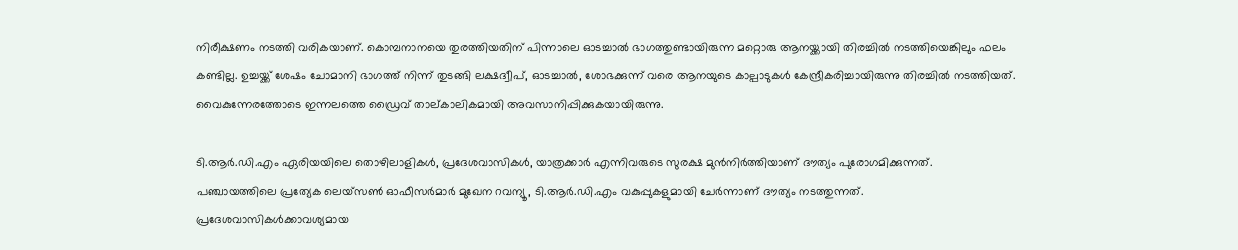നിരീക്ഷണം നടത്തി വരികയാണ്. കൊമ്പനാനയെ തുരത്തിയതിന് പിന്നാലെ ഓടച്ചാൽ ഭാഗത്തുണ്ടായിരുന്ന മറ്റൊരു ആനയ്ക്കായി തിരച്ചിൽ നടത്തിയെങ്കിലും ഫലം കണ്ടില്ല. ഉച്ചയ്ക്ക് ശേഷം ചോമാനി ഭാഗത്ത് നിന്ന് തുടങ്ങി ലക്ഷദ്വീപ്, ഓടച്ചാൽ, ശോഭക്കുന്ന് വരെ ആനയുടെ കാല്പാടുകൾ കേന്ദ്രീകരിച്ചായിരുന്നു തിരച്ചിൽ നടത്തിയത്. വൈകുന്നേരത്തോടെ ഇന്നലത്തെ ഡ്രൈവ് താല്കാലികമായി അവസാനിപ്പിക്കുകയായിരുന്നു.

ടി.ആർ.ഡി.എം ഏരിയയിലെ തൊഴിലാളികൾ, പ്രദേശവാസികൾ, യാത്രക്കാർ എന്നിവരുടെ സുരക്ഷ മുൻനിർത്തിയാണ് ദൗത്യം പുരോഗമിക്കുന്നത്. പഞ്ചായത്തിലെ പ്രത്യേക ലെയ്‌സൺ ഓഫീസർമാർ മുഖേന റവന്യൂ, ടി.ആർ.ഡി.എം വകുപ്പുകളുമായി ചേർന്നാണ് ദൗത്യം നടത്തുന്നത്. പ്രദേശവാസികൾക്കാവശ്യമായ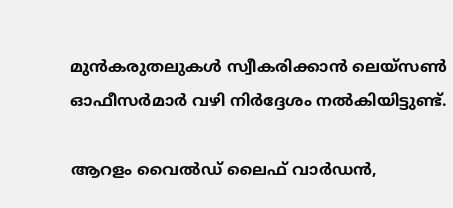മുൻകരുതലുകൾ സ്വീകരിക്കാൻ ലെയ്‌സൺ ഓഫീസർമാർ വഴി നിർദ്ദേശം നൽകിയിട്ടുണ്ട്.

ആറളം വൈൽഡ് ലൈഫ് വാർഡൻ,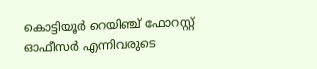കൊട്ടിയൂർ റെയിഞ്ച് ഫോറസ്റ്റ് ഓഫീസർ എന്നിവരുടെ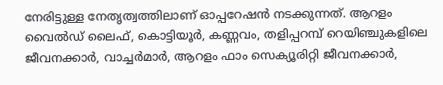നേരിട്ടുള്ള നേതൃത്വത്തിലാണ് ഓപ്പറേഷൻ നടക്കുന്നത്. ആറളം വൈൽഡ് ലൈഫ്, കൊട്ടിയൂർ, കണ്ണവം, തളിപ്പറമ്പ് റെയിഞ്ചുകളിലെ ജീവനക്കാർ, വാച്ചർമാർ, ആറളം ഫാം സെക്യൂരിറ്റി ജീവനക്കാർ,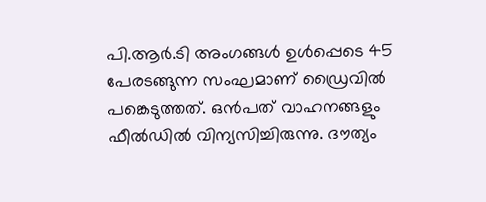പി.ആർ.ടി അംഗങ്ങൾ ഉൾപ്പെടെ 45 പേരടങ്ങുന്ന സംഘമാണ് ഡ്രൈവിൽ പങ്കെടുത്തത്. ഒൻപത് വാഹനങ്ങളും ഫീൽഡിൽ വിന്യസിച്ചിരുന്നു. ദൗത്യം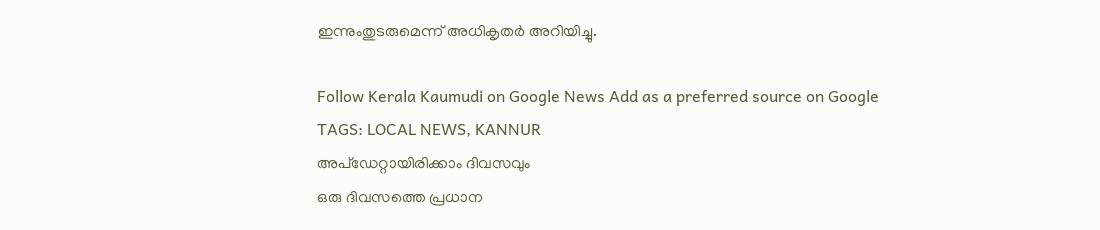ഇന്നുംതുടരുമെന്ന് അധികൃതർ അറിയിച്ചു.

Follow Kerala Kaumudi on Google News Add as a preferred source on Google
TAGS: LOCAL NEWS, KANNUR
അപ്ഡേറ്റായിരിക്കാം ദിവസവും
ഒരു ദിവസത്തെ പ്രധാന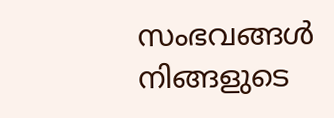സംഭവങ്ങൾ നിങ്ങളുടെ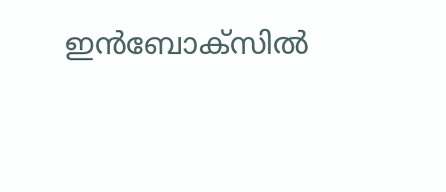ഇൻബോക്സിൽ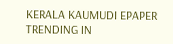KERALA KAUMUDI EPAPER
TRENDING IN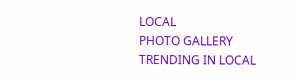LOCAL
PHOTO GALLERY
TRENDING IN LOCAL